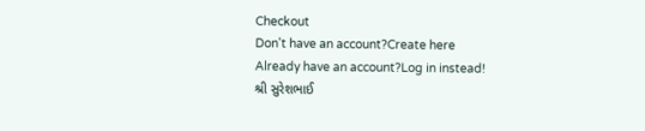Checkout
Don't have an account?Create here
Already have an account?Log in instead!
શ્રી સુરેશભાઈ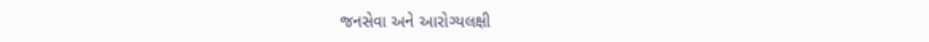જનસેવા અને આરોગ્યલક્ષી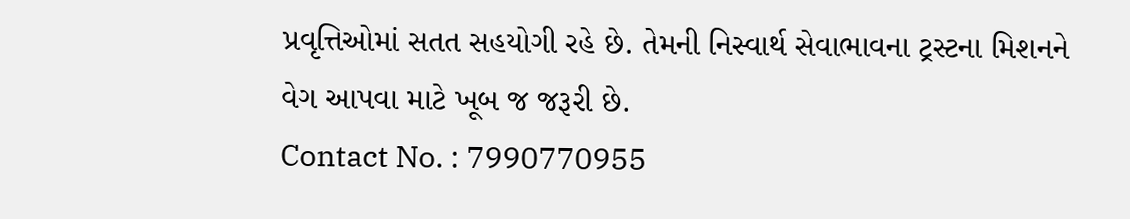પ્રવૃત્તિઓમાં સતત સહયોગી રહે છે. તેમની નિસ્વાર્થ સેવાભાવના ટ્રસ્ટના મિશનને વેગ આપવા માટે ખૂબ જ જરૂરી છે.
Contact No. : 7990770955